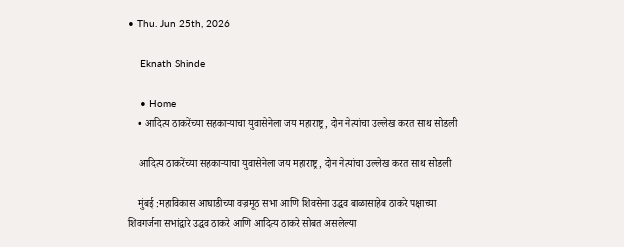• Thu. Jun 25th, 2026

    Eknath Shinde

    • Home
    • आदित्य ठाकरेंच्या सहकाऱ्याचा युवासेनेला जय महाराष्ट्र, दोन नेत्यांचा उल्लेख करत साथ सोडली

    आदित्य ठाकरेंच्या सहकाऱ्याचा युवासेनेला जय महाराष्ट्र, दोन नेत्यांचा उल्लेख करत साथ सोडली

    मुंबई :महाविकास आघाडीच्या वज्रमूठ सभा आणि शिवसेना उद्धव बाळासाहेब ठाकरे पक्षाच्या शिवगर्जना सभांद्वारे उद्धव ठाकरे आणि आदित्य ठाकरे सोबत असलेल्या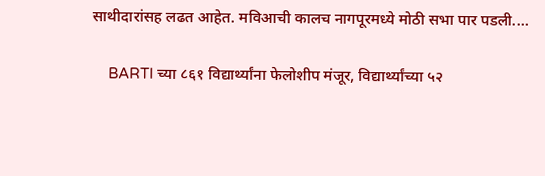साथीदारांसह लढत आहेत. मविआची कालच नागपूरमध्ये मोठी सभा पार पडली.…

    BARTI च्या ८६१ विद्यार्थ्यांना फेलोशीप मंजूर, विद्यार्थ्यांच्या ५२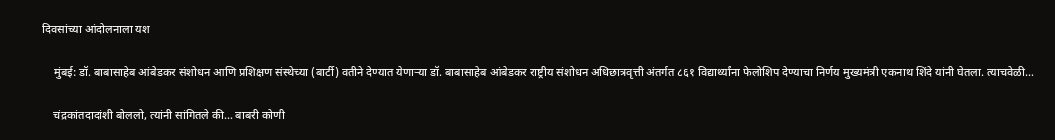दिवसांच्या आंदोलनाला यश

    मुंबई: डॉ. बाबासाहेब आंबेडकर संशोधन आणि प्रशिक्षण संस्थेच्या (बार्टी) वतीने देण्यात येणाऱ्या डॉ. बाबासाहेब आंबेडकर राष्ट्रीय संशोधन अधिछात्रवृत्ती अंतर्गत ८६१ विद्यार्थ्यांना फेलोशिप देण्याचा निर्णय मुख्यमंत्री एकनाथ शिंदे यांनी घेतला. त्याचवेळी…

    चंद्रकांतदादांशी बोललो, त्यांनी सांगितले की… बाबरी कोणी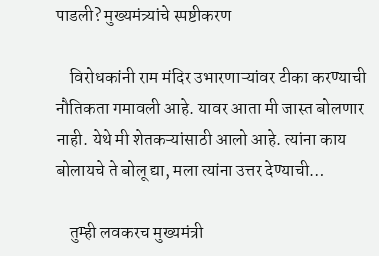पाडली? मुख्यमंत्र्यांचे स्पष्टीकरण

    विरोधकांनी राम मंदिर उभारणाऱ्यांवर टीका करण्याची नौतिकता गमावली आहे. यावर आता मी जास्त बोलणार नाही. येथे मी शेतकऱ्यांसाठी आलो आहे. त्यांना काय बोलायचे ते बोलू द्या, मला त्यांना उत्तर देण्याची…

    तुम्ही लवकरच मुख्यमंत्री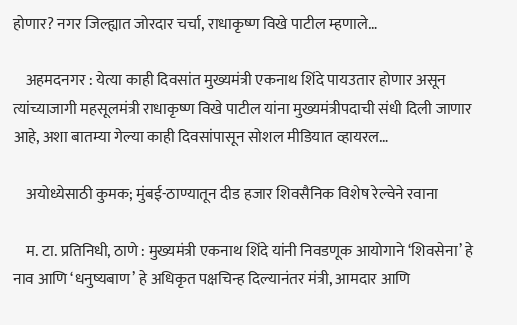होणार? नगर जिल्ह्यात जोरदार चर्चा, राधाकृष्ण विखे पाटील म्हणाले…

    अहमदनगर : येत्या काही दिवसांत मुख्यमंत्री एकनाथ शिंदे पायउतार होणार असून त्यांच्याजागी महसूलमंत्री राधाकृष्ण विखे पाटील यांना मुख्यमंत्रीपदाची संधी दिली जाणार आहे, अशा बातम्या गेल्या काही दिवसांपासून सोशल मीडियात व्हायरल…

    अयोध्येसाठी कुमक; मुंबई-ठाण्यातून दीड हजार शिवसैनिक विशेष रेल्वेने रवाना

    म. टा. प्रतिनिधी, ठाणे : मुख्यमंत्री एकनाथ शिंदे यांनी निवडणूक आयोगाने ‘शिवसेना’ हे नाव आणि ‘धनुष्यबाण’ हे अधिकृत पक्षचिन्ह दिल्यानंतर मंत्री, आमदार आणि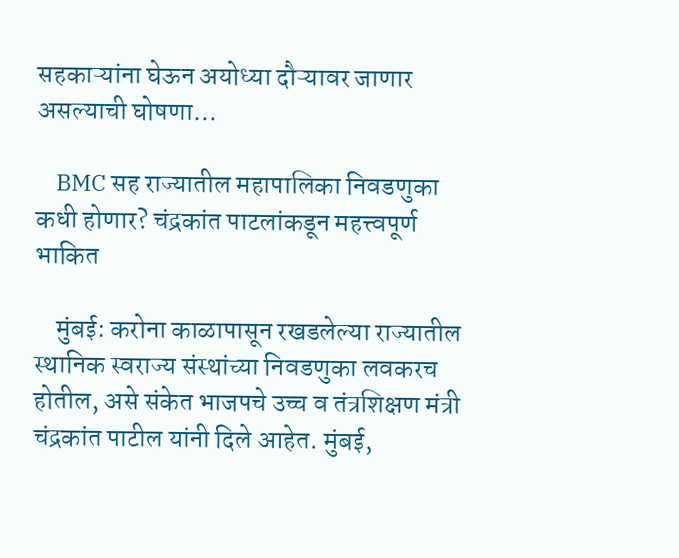सहकाऱ्यांना घेऊन अयोध्या दौऱ्यावर जाणार असल्याची घोषणा…

    BMC सह राज्यातील महापालिका निवडणुका कधी होणार? चंद्रकांत पाटलांकडून महत्त्वपूर्ण भाकित

    मुंबई: करोना काळापासून रखडलेल्या राज्यातील स्थानिक स्वराज्य संस्थांच्या निवडणुका लवकरच होतील, असे संकेत भाजपचे उच्च व तंत्रशिक्षण मंत्री चंद्रकांत पाटील यांनी दिले आहेत. मुंबई,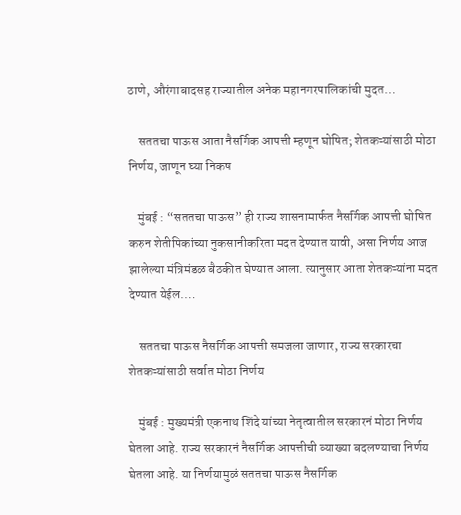ठाणे, औरंगाबादसह राज्यातील अनेक महानगरपालिकांची मुदत…

    सततचा पाऊस आता नैसर्गिक आपत्ती म्हणून घोषित; शेतकऱ्यांसाठी मोठा निर्णय, जाणून घ्या निकष

    मुंबई : “सततचा पाऊस” ही राज्य शासनामार्फत नैसर्गिक आपत्ती घोषित करुन शेतीपिकांच्या नुकसानीकरिता मदत देण्यात यावी, असा निर्णय आज झालेल्या मंत्रिमंडळ बैठकीत घेण्यात आला. त्यानुसार आता शेतकऱ्यांना मदत देण्यात येईल.…

    सततचा पाऊस नैसर्गिक आपत्ती समजला जाणार, राज्य सरकारचा शेतकऱ्यांसाठी सर्वात मोठा निर्णय

    मुंबई : मुख्यमंत्री एकनाथ शिंदे यांच्या नेतृत्वातील सरकारनं मोठा निर्णय घेतला आहे. राज्य सरकारनं नैसर्गिक आपत्तीची व्याख्या बदलण्याचा निर्णय घेतला आहे. या निर्णयामुळं सततचा पाऊस नैसर्गिक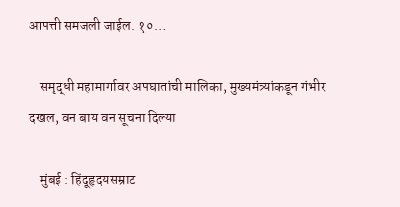आपत्ती समजली जाईल. १०…

    समृद्धी महामार्गावर अपघातांची मालिका, मुख्यमंत्र्यांकडून गंभीर दखल, वन बाय वन सूचना दिल्या

    मुंबई : हिंदूहृदयसम्राट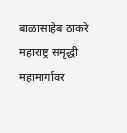बाळासाहेब ठाकरे महाराष्ट्र समृद्धी महामार्गावर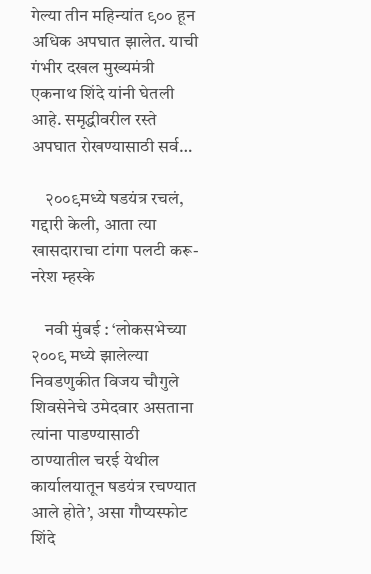गेल्या तीन महिन्यांत ९०० हून अधिक अपघात झालेत. याची गंभीर दखल मुख्यमंत्री एकनाथ शिंदे यांनी घेतली आहे. समृद्धीवरील रस्ते अपघात रोखण्यासाठी सर्व…

    २००९मध्ये षडयंत्र रचलं, गद्दारी केली, आता त्या खासदाराचा टांगा पलटी करू- नरेश म्हस्के

    नवी मुंबई : ‘लोकसभेच्या २००९ मध्ये झालेल्या निवडणुकीत विजय चौगुले शिवसेनेचे उमेदवार असताना त्यांना पाडण्यासाठी ठाण्यातील चरई येथील कार्यालयातून षडयंत्र रचण्यात आले होते’, असा गौप्यस्फोट शिंदे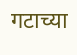गटाच्या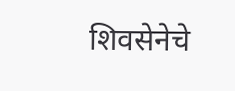शिवसेनेचे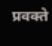प्रवक्ते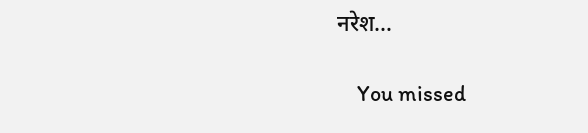नरेश…

    You missed